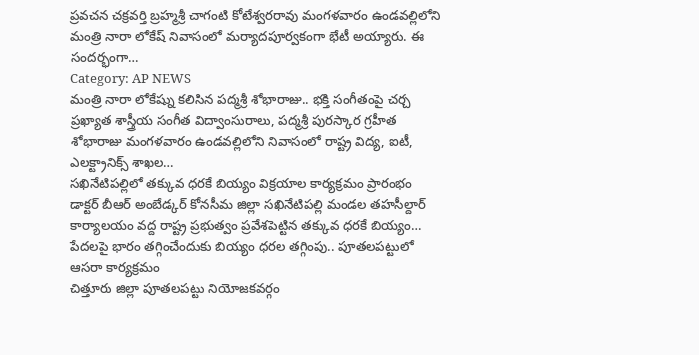ప్రవచన చక్రవర్తి బ్రహ్మశ్రీ చాగంటి కోటేశ్వరరావు మంగళవారం ఉండవల్లిలోని మంత్రి నారా లోకేష్ నివాసంలో మర్యాదపూర్వకంగా భేటీ అయ్యారు. ఈ సందర్భంగా…
Category: AP NEWS
మంత్రి నారా లోకేష్ను కలిసిన పద్మశ్రీ శోభారాజు.. భక్తి సంగీతంపై చర్చ
ప్రఖ్యాత శాస్త్రీయ సంగీత విద్వాంసురాలు, పద్మశ్రీ పురస్కార గ్రహీత శోభారాజు మంగళవారం ఉండవల్లిలోని నివాసంలో రాష్ట్ర విద్య, ఐటీ, ఎలక్ట్రానిక్స్ శాఖల…
సఖినేటిపల్లిలో తక్కువ ధరకే బియ్యం విక్రయాల కార్యక్రమం ప్రారంభం
డాక్టర్ బీఆర్ అంబేడ్కర్ కోనసీమ జిల్లా సఖినేటిపల్లి మండల తహసీల్దార్ కార్యాలయం వద్ద రాష్ట్ర ప్రభుత్వం ప్రవేశపెట్టిన తక్కువ ధరకే బియ్యం…
పేదలపై భారం తగ్గించేందుకు బియ్యం ధరల తగ్గింపు.. పూతలపట్టులో ఆసరా కార్యక్రమం
చిత్తూరు జిల్లా పూతలపట్టు నియోజకవర్గం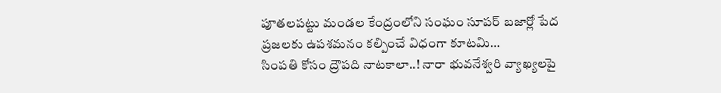పూతలపట్టు మండల కేంద్రంలోని సంఘం సూపర్ బజార్లో పేద ప్రజలకు ఉపశమనం కల్పించే విధంగా కూటమి…
సింపతి కోసం ద్రౌపది నాటకాలా..! నారా భువనేశ్వరి వ్యాఖ్యలపై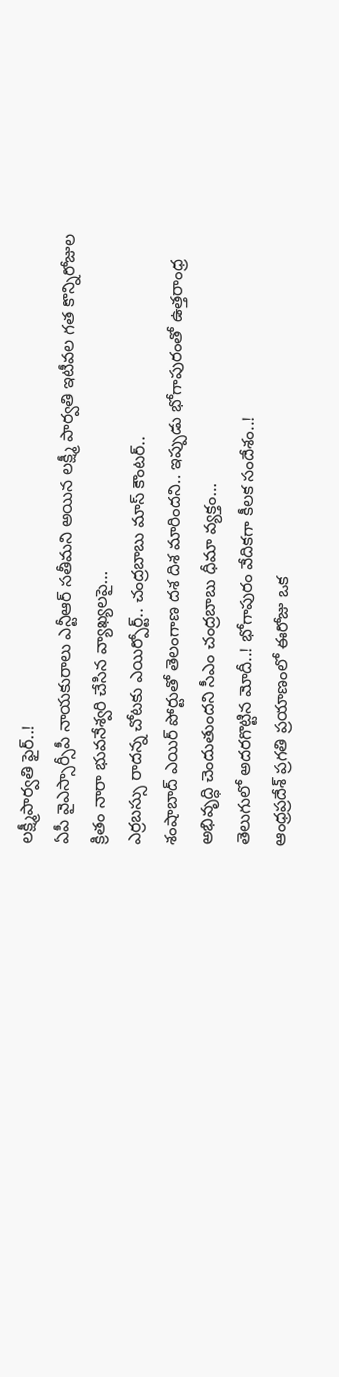లక్ష్మీపార్వతి ఫైర్..!
ఏపీ వైఎస్సార్సీపీ నాయకురాలు ఎన్టీఆర్ సతీమని అయిన లక్ష్మీ పార్వతి ఇటీవల గత కొన్నిరోజుల క్రితం నారా భువనేశ్వరి చేసిన వ్యాఖ్యలపై…
ఎర్రబస్సు రాదన్న చోటకు ఎయిర్పోర్ట్.. చంద్రబాబు మాస్ కౌంటర్..
శంషాబాద్ ఎయిర్ పోర్టుతో తెలంగాణ దశ దిశ మారిందని.. ఇప్పుడు భోగాపురంతో ఉత్తరాంధ్ర అభివృద్ధి చెందుతుందని సీఎం చంద్రబాబు ధీమా వ్యక్తం…
తెలుగులో అదరగొట్టిన మోదీ..! భోగాపురం వేదికగా కీలక సందేశం..!
ఆంధ్రప్రదేశ్ ప్రగతి ప్రయాణంలో ఈరోజు ఒక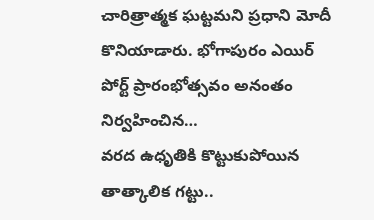చారిత్రాత్మక ఘట్టమని ప్రధాని మోదీ కొనియాడారు. భోగాపురం ఎయిర్ పోర్ట్ ప్రారంభోత్సవం అనంతం నిర్వహించిన…
వరద ఉధృతికి కొట్టుకుపోయిన తాత్కాలిక గట్టు..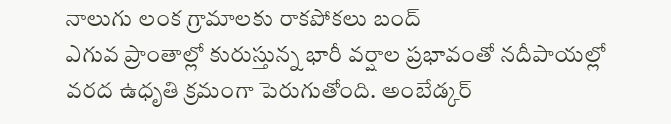నాలుగు లంక గ్రామాలకు రాకపోకలు బంద్
ఎగువ ప్రాంతాల్లో కురుస్తున్న భారీ వర్షాల ప్రభావంతో నదీపాయల్లో వరద ఉధృతి క్రమంగా పెరుగుతోంది. అంబేడ్కర్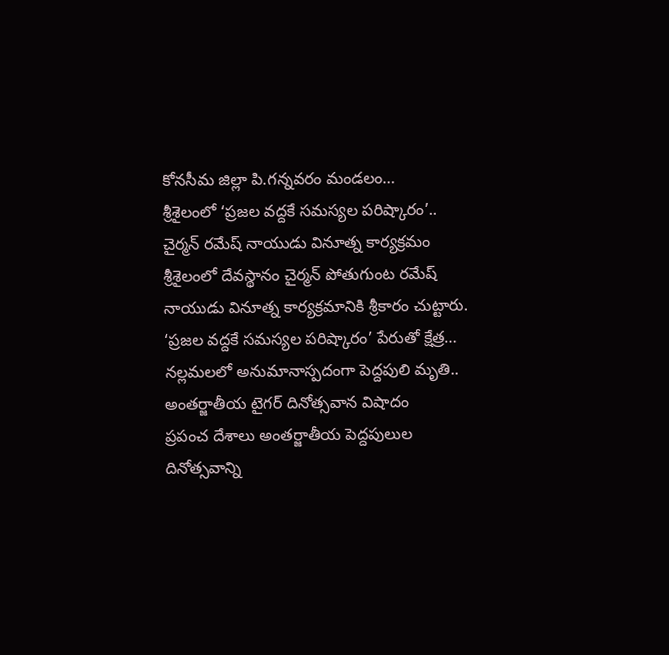కోనసీమ జిల్లా పి.గన్నవరం మండలం…
శ్రీశైలంలో ‘ప్రజల వద్దకే సమస్యల పరిష్కారం’.. చైర్మన్ రమేష్ నాయుడు వినూత్న కార్యక్రమం
శ్రీశైలంలో దేవస్థానం చైర్మన్ పోతుగుంట రమేష్ నాయుడు వినూత్న కార్యక్రమానికి శ్రీకారం చుట్టారు. ‘ప్రజల వద్దకే సమస్యల పరిష్కారం’ పేరుతో క్షేత్ర…
నల్లమలలో అనుమానాస్పదంగా పెద్దపులి మృతి.. అంతర్జాతీయ టైగర్ దినోత్సవాన విషాదం
ప్రపంచ దేశాలు అంతర్జాతీయ పెద్దపులుల దినోత్సవాన్ని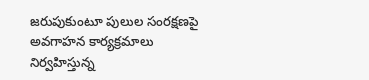జరుపుకుంటూ పులుల సంరక్షణపై అవగాహన కార్యక్రమాలు నిర్వహిస్తున్న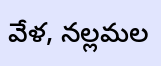వేళ, నల్లమల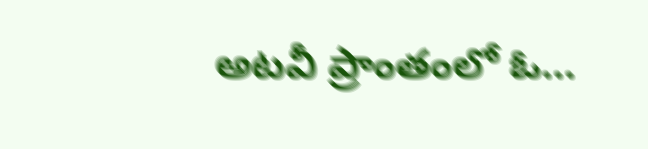అటవీ ప్రాంతంలో ఓ…